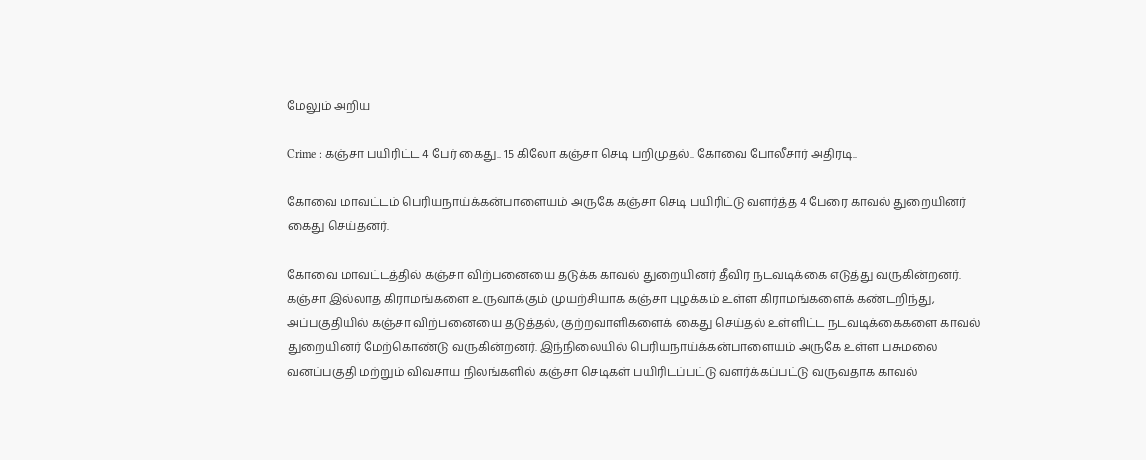மேலும் அறிய

Crime : கஞ்சா பயிரிட்ட 4 பேர் கைது.. 15 கிலோ கஞ்சா செடி பறிமுதல்.. கோவை போலீசார் அதிரடி..

கோவை மாவட்டம் பெரியநாய்க்கன்பாளையம் அருகே கஞ்சா செடி பயிரிட்டு வளர்த்த 4 பேரை காவல் துறையினர் கைது செய்தனர்.

கோவை மாவட்டத்தில் கஞ்சா விற்பனையை தடுக்க காவல் துறையினர் தீவிர நடவடிக்கை எடுத்து வருகின்றனர். கஞ்சா இல்லாத கிராமங்களை உருவாக்கும் முயற்சியாக கஞ்சா புழக்கம் உள்ள கிராமங்களைக் கண்டறிந்து, அப்பகுதியில் கஞ்சா விற்பனையை தடுத்தல், குற்றவாளிகளைக் கைது செய்தல் உள்ளிட்ட நடவடிக்கைகளை காவல் துறையினர் மேற்கொண்டு வருகின்றனர். இந்நிலையில் பெரியநாய்க்கன்பாளையம் அருகே உள்ள பசுமலை வனப்பகுதி மற்றும் விவசாய நிலங்களில் கஞ்சா செடிகள் பயிரிடப்பட்டு வளர்க்கப்பட்டு வருவதாக காவல்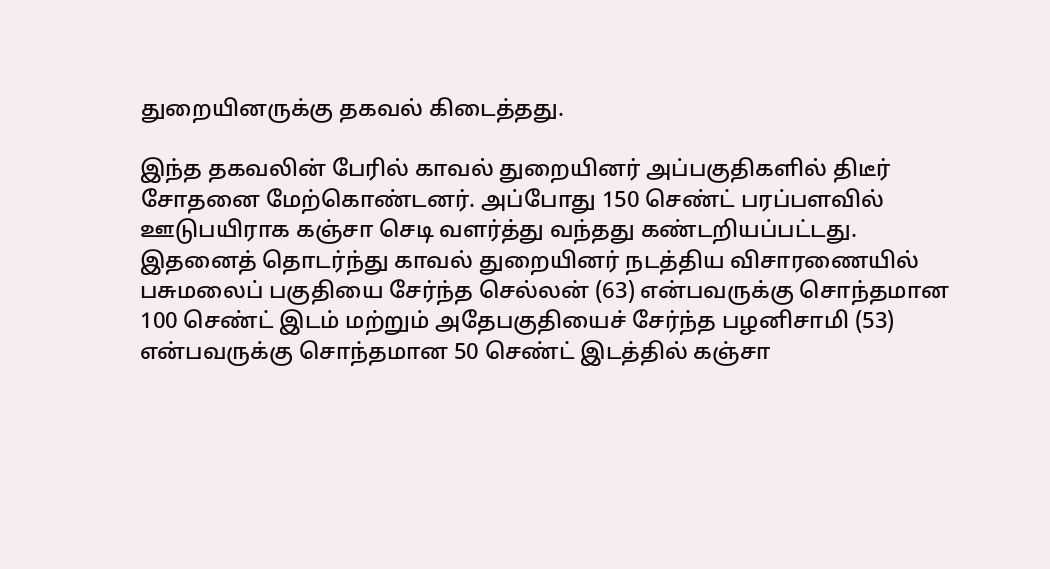துறையினருக்கு தகவல் கிடைத்தது.

இந்த தகவலின் பேரில் காவல் துறையினர் அப்பகுதிகளில் திடீர் சோதனை மேற்கொண்டனர். அப்போது 150 செண்ட் பரப்பளவில் ஊடுபயிராக கஞ்சா செடி வளர்த்து வந்தது கண்டறியப்பட்டது. இதனைத் தொடர்ந்து காவல் துறையினர் நடத்திய விசாரணையில் பசுமலைப் பகுதியை சேர்ந்த செல்லன் (63) என்பவருக்கு சொந்தமான 100 செண்ட் இடம் மற்றும் அதேபகுதியைச் சேர்ந்த பழனிசாமி (53) என்பவருக்கு சொந்தமான 50 செண்ட் இடத்தில் கஞ்சா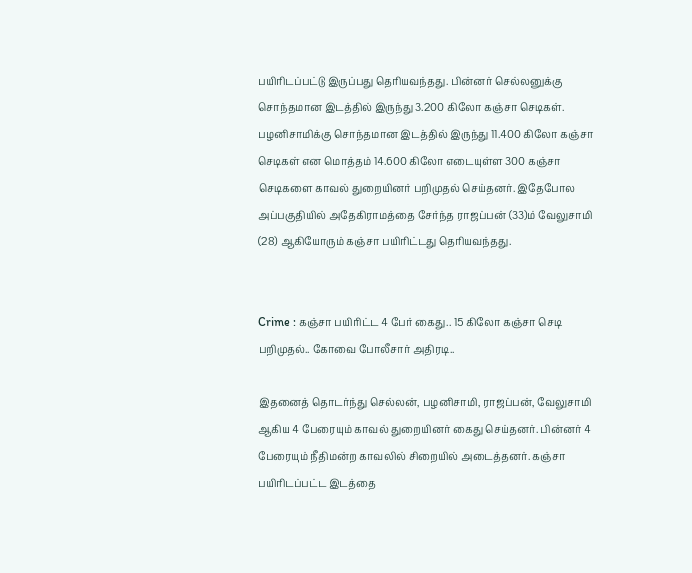பயிரிடப்பட்டு இருப்பது தெரியவந்தது. பின்னர் செல்லனுக்கு சொந்தமான இடத்தில் இருந்து 3.200 கிலோ கஞ்சா செடிகள். பழனிசாமிக்கு சொந்தமான இடத்தில் இருந்து 11.400 கிலோ கஞ்சா செடிகள் என மொத்தம் 14.600 கிலோ எடையுள்ள 300 கஞ்சா செடிகளை காவல் துறையினர் பறிமுதல் செய்தனர். இதேபோல அப்பகுதியில் அதேகிராமத்தை சேர்ந்த ராஜப்பன் (33)ம் வேலுசாமி (28) ஆகியோரும் கஞ்சா பயிரிட்டது தெரியவந்தது.


Crime : கஞ்சா பயிரிட்ட 4 பேர் கைது.. 15 கிலோ கஞ்சா செடி பறிமுதல்.. கோவை போலீசார் அதிரடி..

இதனைத் தொடர்ந்து செல்லன், பழனிசாமி, ராஜப்பன், வேலுசாமி ஆகிய 4 பேரையும் காவல் துறையினர் கைது செய்தனர். பின்னர் 4 பேரையும் நீதிமன்ற காவலில் சிறையில் அடைத்தனர். கஞ்சா பயிரிடப்பட்ட இடத்தை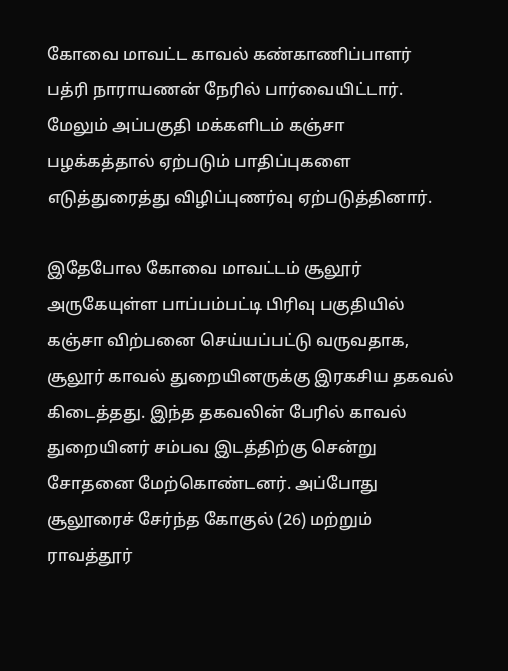கோவை மாவட்ட காவல் கண்காணிப்பாளர் பத்ரி நாராயணன் நேரில் பார்வையிட்டார். மேலும் அப்பகுதி மக்களிடம் கஞ்சா பழக்கத்தால் ஏற்படும் பாதிப்புகளை எடுத்துரைத்து விழிப்புணர்வு ஏற்படுத்தினார்.

இதேபோல கோவை மாவட்டம் சூலூர் அருகேயுள்ள பாப்பம்பட்டி பிரிவு பகுதியில் கஞ்சா விற்பனை செய்யப்பட்டு வருவதாக, சூலூர் காவல் துறையினருக்கு இரகசிய தகவல் கிடைத்தது. இந்த தகவலின் பேரில் காவல் துறையினர் சம்பவ இடத்திற்கு சென்று சோதனை மேற்கொண்டனர். அப்போது சூலூரைச் சேர்ந்த கோகுல் (26) மற்றும் ராவத்தூர்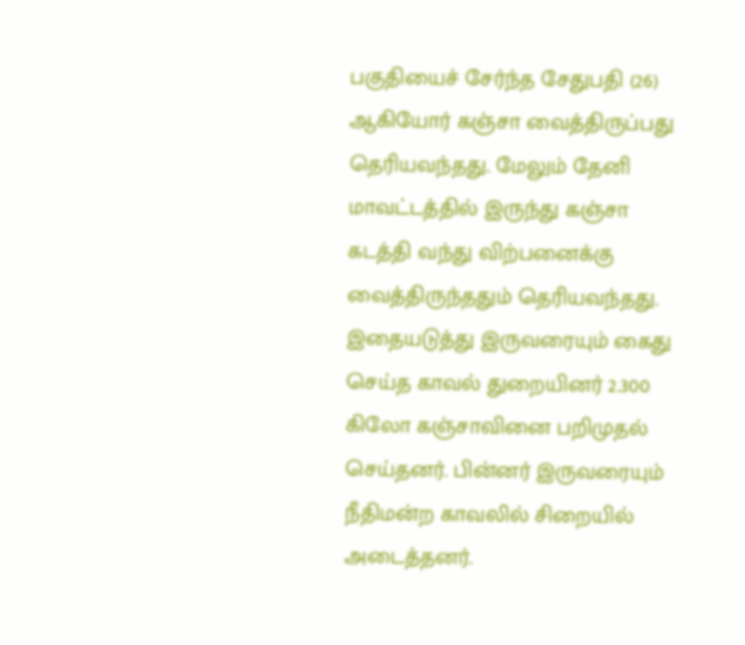பகுதியைச் சேர்ந்த சேதுபதி (26) ஆகியோர் கஞ்சா வைத்திருப்பது தெரியவந்தது. மேலும் தேனி மாவட்டத்தில் இருந்து கஞ்சா கடத்தி வந்து விற்பனைக்கு வைத்திருந்ததும் தெரியவந்தது.  இதையடுத்து இருவரையும் கைது செய்த காவல் துறையினர் 2.300 கிலோ கஞ்சாவினை பறிமுதல் செய்தனர். பின்னர் இருவரையும் நீதிமன்ற காவலில் சிறையில் அடைத்தனர்.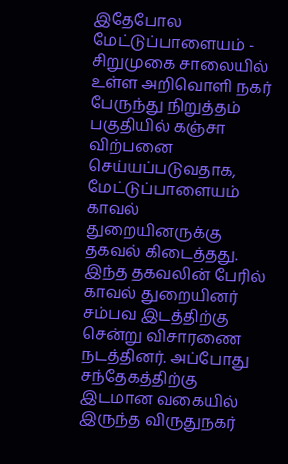இதேபோல மேட்டுப்பாளையம் - சிறுமுகை சாலையில் உள்ள அறிவொளி நகர் பேருந்து நிறுத்தம் பகுதியில் கஞ்சா விற்பனை செய்யப்படுவதாக, மேட்டுப்பாளையம் காவல் துறையினருக்கு தகவல் கிடைத்தது. இந்த தகவலின் பேரில் காவல் துறையினர் சம்பவ இடத்திற்கு சென்று விசாரணை நடத்தினர். அப்போது சந்தேகத்திற்கு இடமான வகையில் இருந்த விருதுநகர்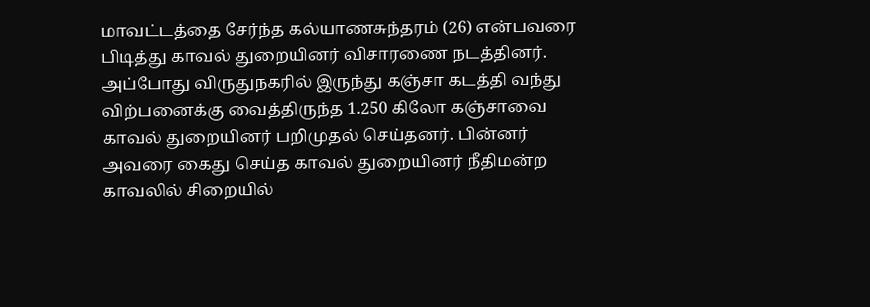மாவட்டத்தை சேர்ந்த கல்யாணசுந்தரம் (26) என்பவரை பிடித்து காவல் துறையினர் விசாரணை நடத்தினர். அப்போது விருதுநகரில் இருந்து கஞ்சா கடத்தி வந்து விற்பனைக்கு வைத்திருந்த 1.250 கிலோ கஞ்சாவை காவல் துறையினர் பறிமுதல் செய்தனர். பின்னர் அவரை கைது செய்த காவல் துறையினர் நீதிமன்ற காவலில் சிறையில்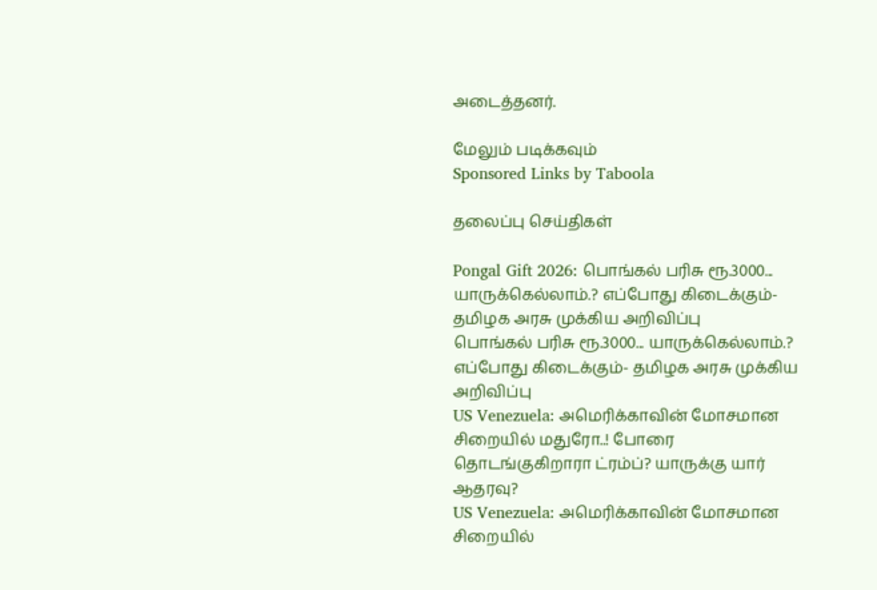அடைத்தனர்.

மேலும் படிக்கவும்
Sponsored Links by Taboola

தலைப்பு செய்திகள்

Pongal Gift 2026: பொங்கல் பரிசு ரூ.3000... யாருக்கெல்லாம்.? எப்போது கிடைக்கும்- தமிழக அரசு முக்கிய அறிவிப்பு
பொங்கல் பரிசு ரூ.3000... யாருக்கெல்லாம்.? எப்போது கிடைக்கும்- தமிழக அரசு முக்கிய அறிவிப்பு
US Venezuela: அமெரிக்காவின் மோசமான சிறையில் மதுரோ..! போரை தொடங்குகிறாரா ட்ரம்ப்? யாருக்கு யார் ஆதரவு?
US Venezuela: அமெரிக்காவின் மோசமான சிறையில்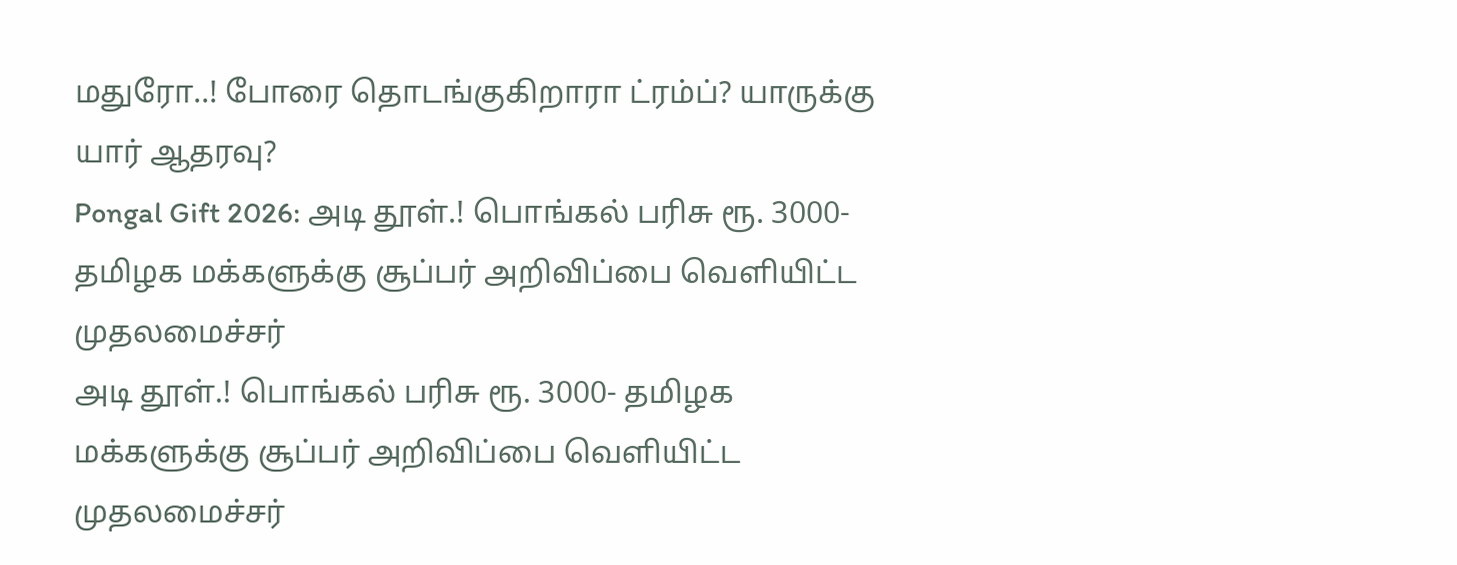மதுரோ..! போரை தொடங்குகிறாரா ட்ரம்ப்? யாருக்கு யார் ஆதரவு?
Pongal Gift 2026: அடி தூள்.! பொங்கல் பரிசு ரூ. 3000- தமிழக மக்களுக்கு சூப்பர் அறிவிப்பை வெளியிட்ட முதலமைச்சர்
அடி தூள்.! பொங்கல் பரிசு ரூ. 3000- தமிழக மக்களுக்கு சூப்பர் அறிவிப்பை வெளியிட்ட முதலமைச்சர்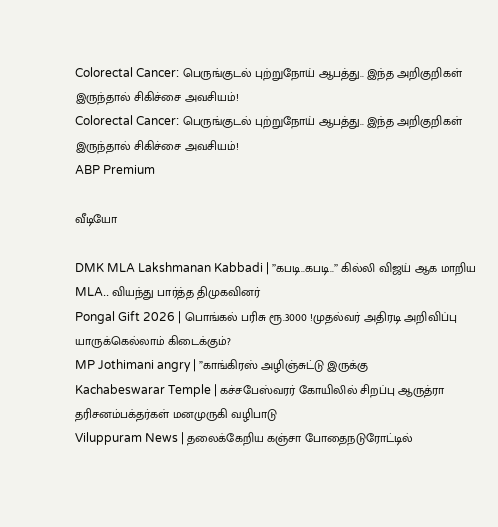Colorectal Cancer: பெருங்குடல் புற்றுநோய் ஆபத்து.. இந்த அறிகுறிகள் இருந்தால் சிகிச்சை அவசியம்!
Colorectal Cancer: பெருங்குடல் புற்றுநோய் ஆபத்து.. இந்த அறிகுறிகள் இருந்தால் சிகிச்சை அவசியம்!
ABP Premium

வீடியோ

DMK MLA Lakshmanan Kabbadi | ’’கபடி..கபடி..’’ கில்லி விஜய் ஆக மாறிய MLA.. வியந்து பார்த்த திமுகவினர்
Pongal Gift 2026 | பொங்கல் பரிசு ரூ.3000 !முதல்வர் அதிரடி அறிவிப்பு யாருக்கெல்லாம் கிடைக்கும்?
MP Jothimani angry | ”காங்கிரஸ் அழிஞ்சுட்டு இருக்கு
Kachabeswarar Temple | கச்சபேஸ்வரர் கோயிலில் சிறப்பு ஆருத்ரா தரிசனம்பக்தர்கள் மனமுருகி வழிபாடு
Viluppuram News | தலைக்கேறிய கஞ்சா போதைநடுரோட்டில்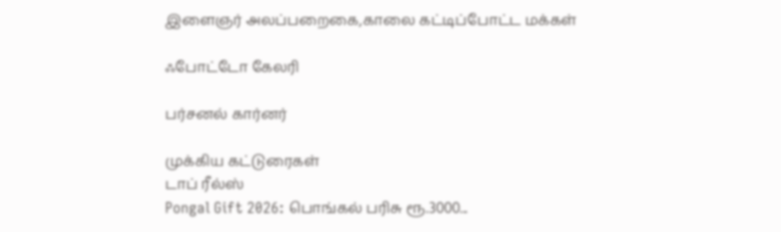இளைஞர் அலப்பறைகை,காலை கட்டிப்போட்ட மக்கள்

ஃபோட்டோ கேலரி

பர்சனல் கார்னர்

முக்கிய கட்டுரைகள்
டாப் ரீல்ஸ்
Pongal Gift 2026: பொங்கல் பரிசு ரூ.3000...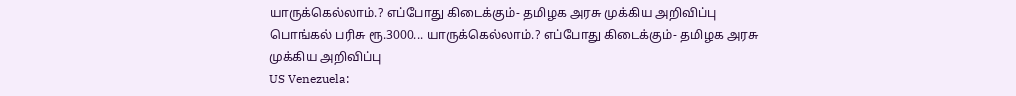யாருக்கெல்லாம்.? எப்போது கிடைக்கும்- தமிழக அரசு முக்கிய அறிவிப்பு
பொங்கல் பரிசு ரூ.3000... யாருக்கெல்லாம்.? எப்போது கிடைக்கும்- தமிழக அரசு முக்கிய அறிவிப்பு
US Venezuela: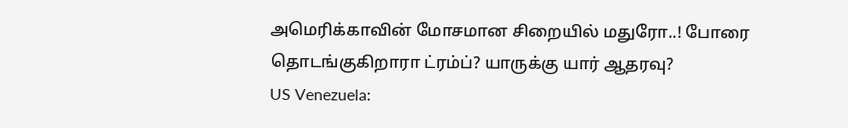அமெரிக்காவின் மோசமான சிறையில் மதுரோ..! போரை தொடங்குகிறாரா ட்ரம்ப்? யாருக்கு யார் ஆதரவு?
US Venezuela: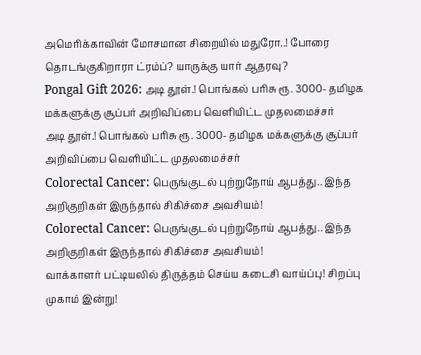அமெரிக்காவின் மோசமான சிறையில் மதுரோ..! போரை தொடங்குகிறாரா ட்ரம்ப்? யாருக்கு யார் ஆதரவு?
Pongal Gift 2026: அடி தூள்.! பொங்கல் பரிசு ரூ. 3000- தமிழக மக்களுக்கு சூப்பர் அறிவிப்பை வெளியிட்ட முதலமைச்சர்
அடி தூள்.! பொங்கல் பரிசு ரூ. 3000- தமிழக மக்களுக்கு சூப்பர் அறிவிப்பை வெளியிட்ட முதலமைச்சர்
Colorectal Cancer: பெருங்குடல் புற்றுநோய் ஆபத்து.. இந்த அறிகுறிகள் இருந்தால் சிகிச்சை அவசியம்!
Colorectal Cancer: பெருங்குடல் புற்றுநோய் ஆபத்து.. இந்த அறிகுறிகள் இருந்தால் சிகிச்சை அவசியம்!
வாக்காளர் பட்டியலில் திருத்தம் செய்ய கடைசி வாய்ப்பு! சிறப்பு முகாம் இன்று!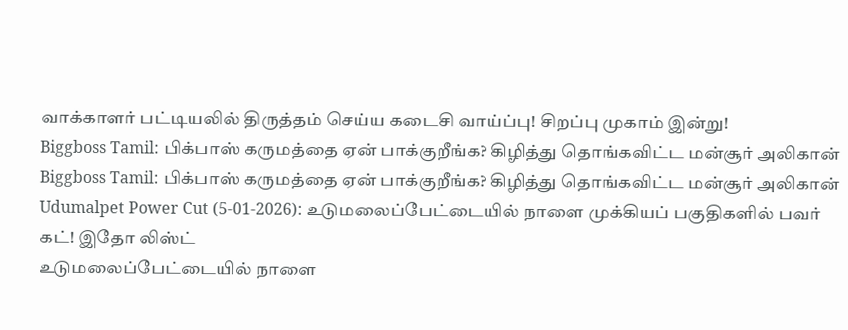வாக்காளர் பட்டியலில் திருத்தம் செய்ய கடைசி வாய்ப்பு! சிறப்பு முகாம் இன்று!
Biggboss Tamil: பிக்பாஸ் கருமத்தை ஏன் பாக்குறீங்க? கிழித்து தொங்கவிட்ட மன்சூர் அலிகான்
Biggboss Tamil: பிக்பாஸ் கருமத்தை ஏன் பாக்குறீங்க? கிழித்து தொங்கவிட்ட மன்சூர் அலிகான்
Udumalpet Power Cut (5-01-2026): உடுமலைப்பேட்டையில் நாளை முக்கியப் பகுதிகளில் பவர் கட்! இதோ லிஸ்ட்
உடுமலைப்பேட்டையில் நாளை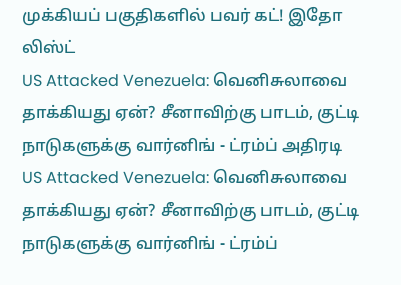முக்கியப் பகுதிகளில் பவர் கட்! இதோ லிஸ்ட்
US Attacked Venezuela: வெனிசுலாவை தாக்கியது ஏன்? சீனாவிற்கு பாடம், குட்டி நாடுகளுக்கு வார்னிங் - ட்ரம்ப் அதிரடி
US Attacked Venezuela: வெனிசுலாவை தாக்கியது ஏன்? சீனாவிற்கு பாடம், குட்டி நாடுகளுக்கு வார்னிங் - ட்ரம்ப்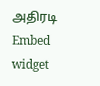அதிரடி
Embed widget